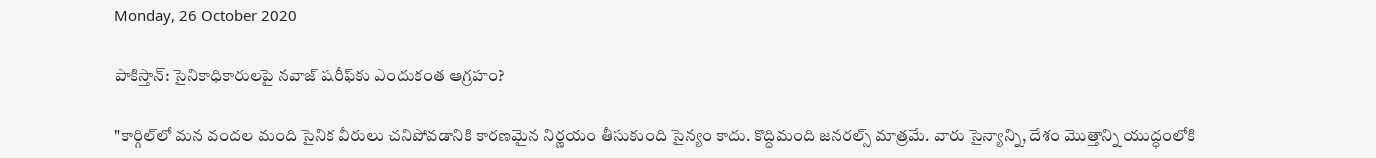Monday, 26 October 2020

పాకిస్తాన్: సైనికాధికారులపై నవాజ్‌ షరీఫ్‌కు ఎందుకంత ఆగ్రహం?

"కార్గిల్‌లో మన వందల మంది సైనిక వీరులు చనిపోవడానికి కారణమైన నిర్ణయం తీసుకుంది సైన్యం కాదు. కొద్దిమంది జనరల్స్ మాత్రమే. వారు సైన్యాన్ని, దేశం మొత్తాన్ని యుద్ధంలోకి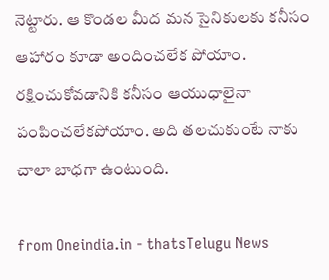నెట్టారు. ఆ కొండల మీద మన సైనికులకు కనీసం ఆహారం కూడా అందించలేక పోయాం. రక్షించుకోవడానికి కనీసం ఆయుధాలైనా పంపించలేకపోయాం. అది తలచుకుంటే నాకు చాలా బాధగా ఉంటుంది.

from Oneindia.in - thatsTelugu News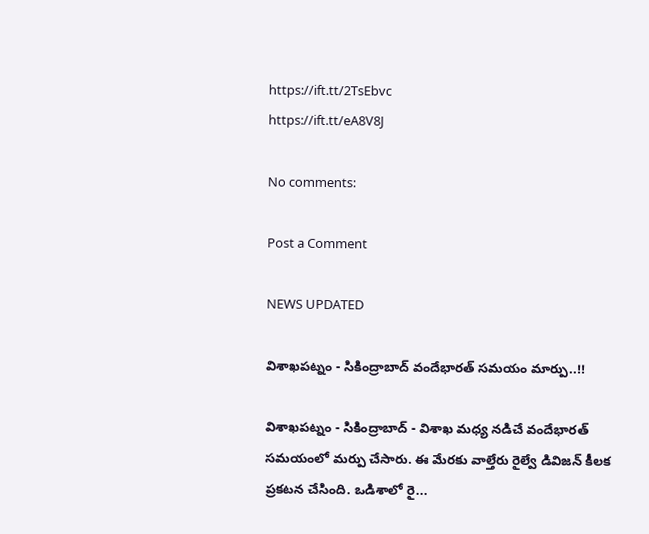https://ift.tt/2TsEbvc
https://ift.tt/eA8V8J

No comments:

Post a Comment

NEWS UPDATED

విశాఖపట్నం - సికింద్రాబాద్ వందేభారత్ సమయం మార్పు..!!

విశాఖపట్నం - సికింద్రాబాద్ - విశాఖ మధ్య నడిచే వందేభారత్ సమయంలో మర్పు చేసారు. ఈ మేరకు వాల్తేరు రైల్వే డివిజన్ కీలక ప్రకటన చేసింది. ఒడిశాలో రై...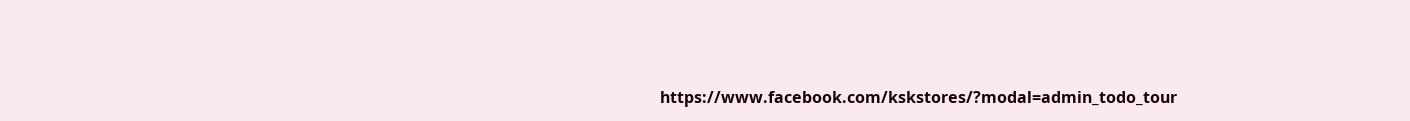https://www.facebook.com/kskstores/?modal=admin_todo_tour